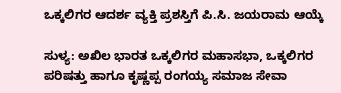ಒಕ್ಕಲಿಗರ ಆದರ್ಶ ವ್ಯಕ್ತಿ ಪ್ರಶಸ್ತಿಗೆ ಪಿ.ಸಿ. ಜಯರಾಮ ಆಯ್ಕೆ

ಸುಳ್ಯ: ಅಖಿಲ ಭಾರತ ಒಕ್ಕಲಿಗರ ಮಹಾಸಭಾ, ಒಕ್ಕಲಿಗರ ಪರಿಷತ್ತು ಹಾಗೂ ಕೃಷ್ಣಪ್ಪ ರಂಗಯ್ಯ ಸಮಾಜ ಸೇವಾ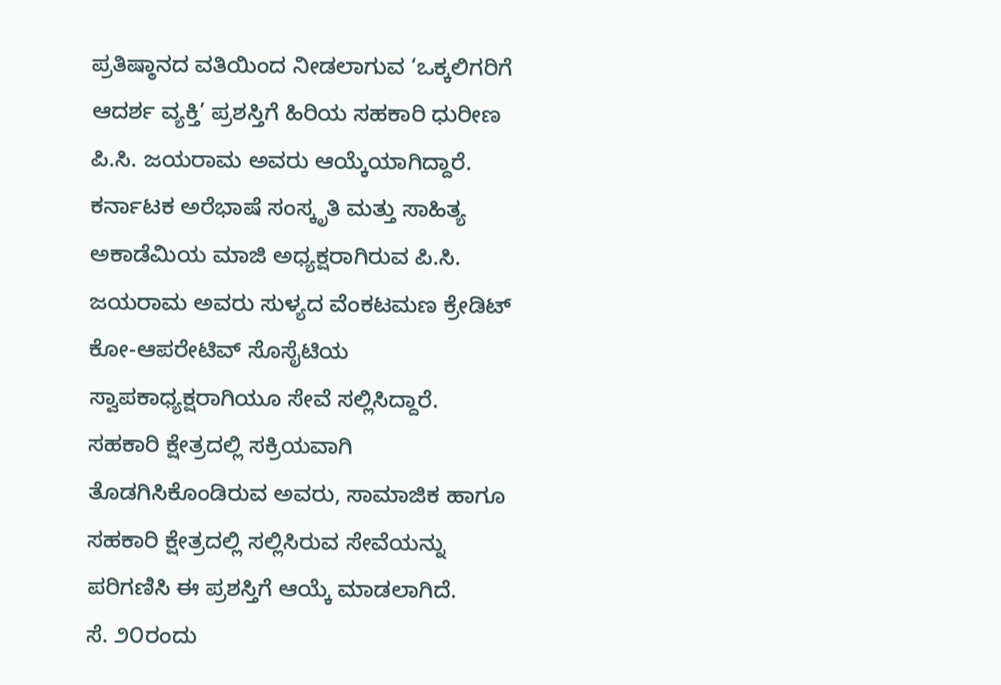ಪ್ರತಿಷ್ಠಾನದ ವತಿಯಿಂದ ನೀಡಲಾಗುವ ‘ಒಕ್ಕಲಿಗರಿಗೆ ಆದರ್ಶ ವ್ಯಕ್ತಿ’ ಪ್ರಶಸ್ತಿಗೆ ಹಿರಿಯ ಸಹಕಾರಿ ಧುರೀಣ ಪಿ.ಸಿ. ಜಯರಾಮ ಅವರು ಆಯ್ಕೆಯಾಗಿದ್ದಾರೆ.
ಕರ್ನಾಟಕ ಅರೆಭಾಷೆ ಸಂಸ್ಕೃತಿ ಮತ್ತು ಸಾಹಿತ್ಯ ಅಕಾಡೆಮಿಯ ಮಾಜಿ ಅಧ್ಯಕ್ಷರಾಗಿರುವ ಪಿ.ಸಿ. ಜಯರಾಮ ಅವರು ಸುಳ್ಯದ ವೆಂಕಟಮಣ ಕ್ರೇಡಿಟ್ ಕೋ-ಆಪರೇಟಿವ್ ಸೊಸೈಟಿಯ ಸ್ವಾಪಕಾಧ್ಯಕ್ಷರಾಗಿಯೂ ಸೇವೆ ಸಲ್ಲಿಸಿದ್ದಾರೆ.
ಸಹಕಾರಿ ಕ್ಷೇತ್ರದಲ್ಲಿ ಸಕ್ರಿಯವಾಗಿ ತೊಡಗಿಸಿಕೊಂಡಿರುವ ಅವರು, ಸಾಮಾಜಿಕ ಹಾಗೂ ಸಹಕಾರಿ ಕ್ಷೇತ್ರದಲ್ಲಿ ಸಲ್ಲಿಸಿರುವ ಸೇವೆಯನ್ನು ಪರಿಗಣಿಸಿ ಈ ಪ್ರಶಸ್ತಿಗೆ ಆಯ್ಕೆ ಮಾಡಲಾಗಿದೆ.
ಸೆ. ೨೦ರಂದು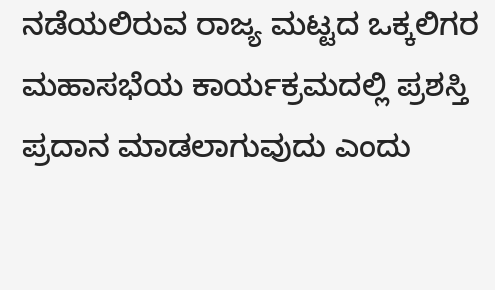ನಡೆಯಲಿರುವ ರಾಜ್ಯ ಮಟ್ಟದ ಒಕ್ಕಲಿಗರ ಮಹಾಸಭೆಯ ಕಾರ್ಯಕ್ರಮದಲ್ಲಿ ಪ್ರಶಸ್ತಿ ಪ್ರದಾನ ಮಾಡಲಾಗುವುದು ಎಂದು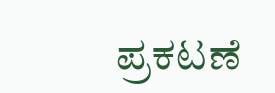ಪ್ರಕಟಣೆ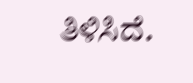ತಿಳಿಸಿದೆ.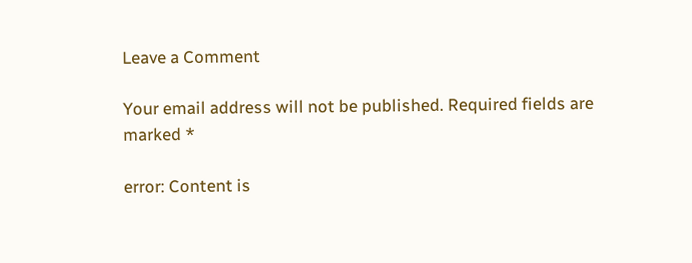Leave a Comment

Your email address will not be published. Required fields are marked *

error: Content is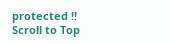protected !!
Scroll to Top